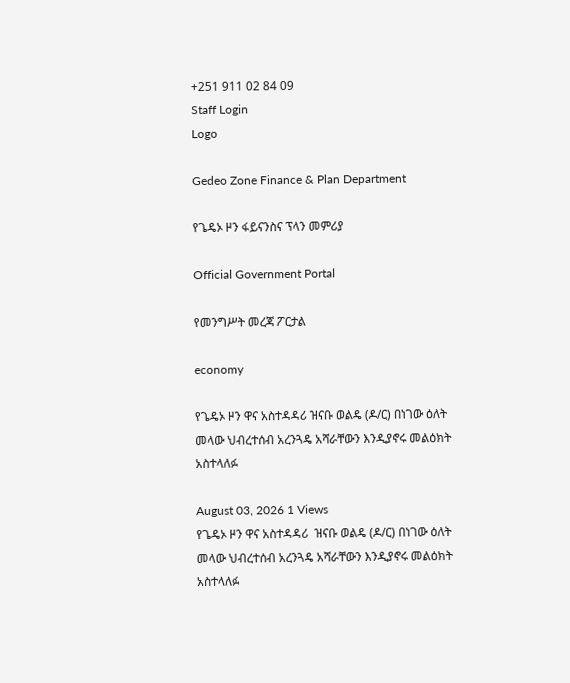+251 911 02 84 09
Staff Login
Logo

Gedeo Zone Finance & Plan Department

የጌዴኦ ዞን ፋይናንስና ፕላን መምሪያ

Official Government Portal

የመንግሥት መረጃ ፖርታል

economy

የጌዴኦ ዞን ዋና አስተዳዳሪ ዝናቡ ወልዴ (ዶ/ር) በነገው ዕለት መላው ህብረተሰብ አረንጓዴ አሻራቸውን እንዲያኖሩ መልዕክት አስተላለፉ

August 03, 2026 1 Views
የጌዴኦ ዞን ዋና አስተዳዳሪ  ዝናቡ ወልዴ (ዶ/ር) በነገው ዕለት መላው ህብረተሰብ አረንጓዴ አሻራቸውን እንዲያኖሩ መልዕክት አስተላለፉ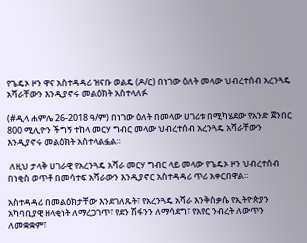የጌዴኦ ዞን ዋና አስተዳዳሪ ዝናቡ ወልዴ (ዶ/ር) በነገው ዕለት መላው ህብረተሰብ አረንጓዴ አሻራቸውን እንዲያኖሩ መልዕክት አስተላለፉ

(#ዲላ ሐምሌ 26-2018 ዓ/ም) በነገው ዕለት በመላው ሀገሪቱ በሚካሄደው የአንድ ጀንበር 800 ሚሊዮን ችግኝ ተከላ መርሃ ግብር መላው ህብረተሰብ አረንጓዴ አሻራቸውን እንዲያኖሩ መልዕክት አስተላልፏል።

 ለዚህ ታላቅ ሀገራዊ የአረንጓዴ አሻራ መርሃ ግብር ላይ መላው የጌዴኦ ዞን ህብረተሰብ በነቂስ ወጥቶ በመሳተፍ አሻራውን እንዲያኖር አስተዳዳሪ ጥሪ አቀርበዋል።

አስተዳዳሪ በመልዕክታቸው እንደገለጹት፣ የአረንጓዴ አሻራ እንቅስቃሴ የኢትዮጵያን አካባቢያዊ ዘላቂነት ለማረጋገጥ፣ የደን ሽፋንን ለማሳደግ፣ የአየር ንብረት ለውጥን ለመቋቋም፣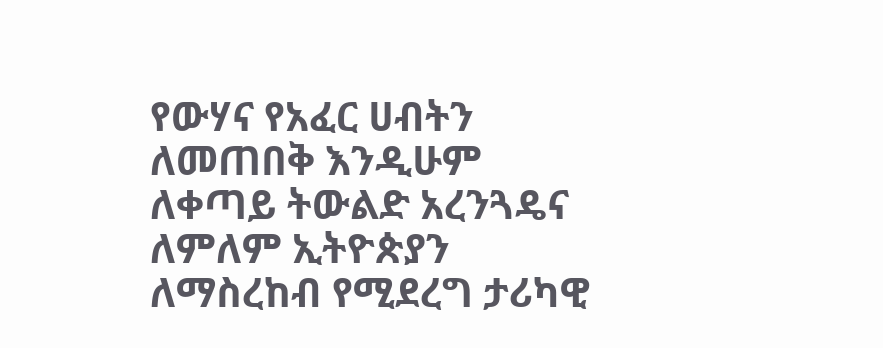የውሃና የአፈር ሀብትን ለመጠበቅ እንዲሁም ለቀጣይ ትውልድ አረንጓዴና ለምለም ኢትዮጵያን ለማስረከብ የሚደረግ ታሪካዊ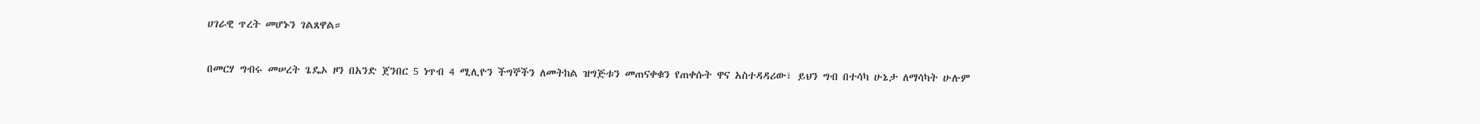ሀገራዊ ጥረት መሆኑን ገልጸዋል።

በመርሃ ግብሩ መሠረት ጌዴኦ ዞን በአንድ ጀንበር 5 ነጥብ 4 ሚሊዮን ችግኞችን ለመትከል ዝግጅቱን መጠናቀቁን የጠቀሱት ዋና አስተዳዳሪው፣ ይህን ግብ በተሳካ ሁኔታ ለማሳካት ሁሉም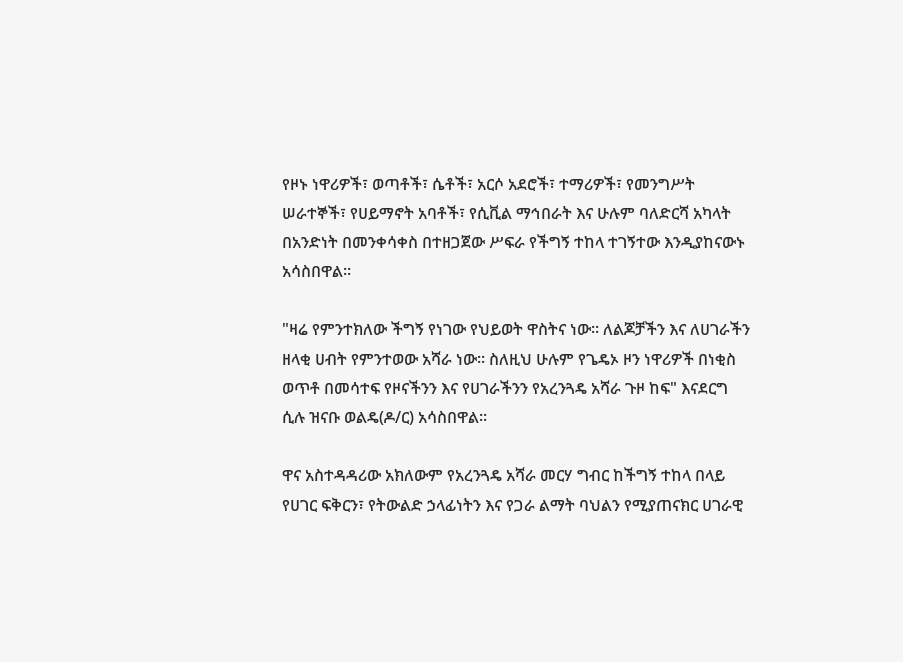የዞኑ ነዋሪዎች፣ ወጣቶች፣ ሴቶች፣ አርሶ አደሮች፣ ተማሪዎች፣ የመንግሥት ሠራተኞች፣ የሀይማኖት አባቶች፣ የሲቪል ማኅበራት እና ሁሉም ባለድርሻ አካላት በአንድነት በመንቀሳቀስ በተዘጋጀው ሥፍራ የችግኝ ተከላ ተገኝተው እንዲያከናውኑ አሳስበዋል።

"ዛሬ የምንተክለው ችግኝ የነገው የህይወት ዋስትና ነው። ለልጆቻችን እና ለሀገራችን ዘላቂ ሀብት የምንተወው አሻራ ነው። ስለዚህ ሁሉም የጌዴኦ ዞን ነዋሪዎች በነቂስ ወጥቶ በመሳተፍ የዞናችንን እና የሀገራችንን የአረንጓዴ አሻራ ጉዞ ከፍ" እናደርግ ሲሉ ዝናቡ ወልዴ(ዶ/ር) አሳስበዋል።

ዋና አስተዳዳሪው አክለውም የአረንጓዴ አሻራ መርሃ ግብር ከችግኝ ተከላ በላይ የሀገር ፍቅርን፣ የትውልድ ኃላፊነትን እና የጋራ ልማት ባህልን የሚያጠናክር ሀገራዊ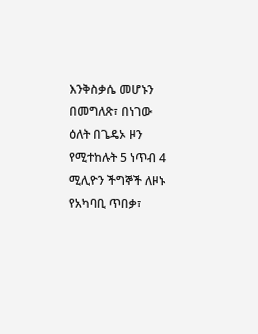እንቅስቃሴ መሆኑን በመግለጽ፣ በነገው ዕለት በጌዴኦ ዞን የሚተከሉት 5 ነጥብ 4 ሚሊዮን ችግኞች ለዞኑ የአካባቢ ጥበቃ፣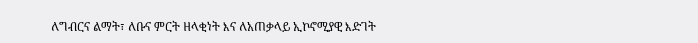ለግብርና ልማት፣ ለቡና ምርት ዘላቂነት እና ለአጠቃላይ ኢኮኖሚያዊ እድገት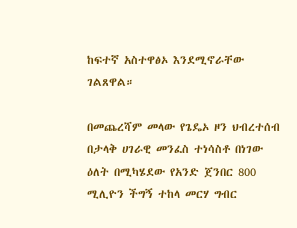ከፍተኛ አስተዋፅኦ እንደሚኖራቸው ገልጸዋል።

በመጨረሻም መላው የጌዴኦ ዞን ህብረተሰብ በታላቅ ሀገራዊ መንፈስ ተነሳስቶ በነገው ዕለት በሚካሄደው የአንድ ጀንበር 800 ሚሊዮን ችግኝ ተከላ መርሃ ግብር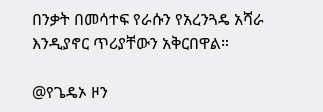በንቃት በመሳተፍ የራሱን የአረንጓዴ አሻራ እንዲያኖር ጥሪያቸውን አቅርበዋል።

@የጌዴኦ ዞን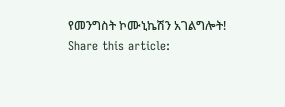የመንግስት ኮሙኒኬሽን አገልግሎት!
Share this article: